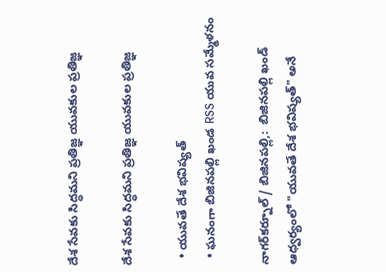దేశ సేవకు సిద్ధమని ప్రతిజ్ఞ యువకుల ప్రతిజ్ఞ

దేశ సేవకు సిద్ధమని ప్రతిజ్ఞ యువకుల ప్రతిజ్ఞ

  • యువతే దేశ భవిష్యత్
  • ఘనంగా బిజినపల్లి ఖండ RSS యువ సమ్మేళనం

నాగర్‌కర్నూల్ / బిజినపల్లి,:  బిజినపల్లి ఖండ్ ఆధ్వర్యంలో "యువతే దేశ భవిష్యత్" అనే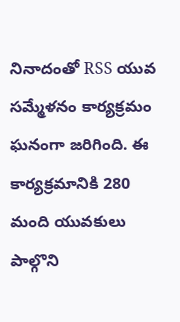నినాదంతో RSS యువ సమ్మేళనం కార్యక్రమం ఘనంగా జరిగింది. ఈ కార్యక్రమానికి 280 మంది యువకులు పాల్గొని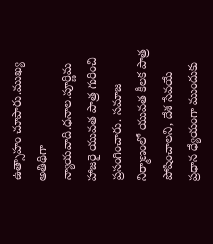ఉత్సాహం చూపారు.ముఖ్య అతిథిగా న్యాయవాది.ధనాల.పూర్ణిమ హాజరై యువత పాత్ర గురించి ప్రసంగించారు. సమాజ నిర్మాణంలో యువత కీలక పాత్ర పోషించాలని, దేశ సేవయే ప్రధాన ధ్యేయంగా ముందుకు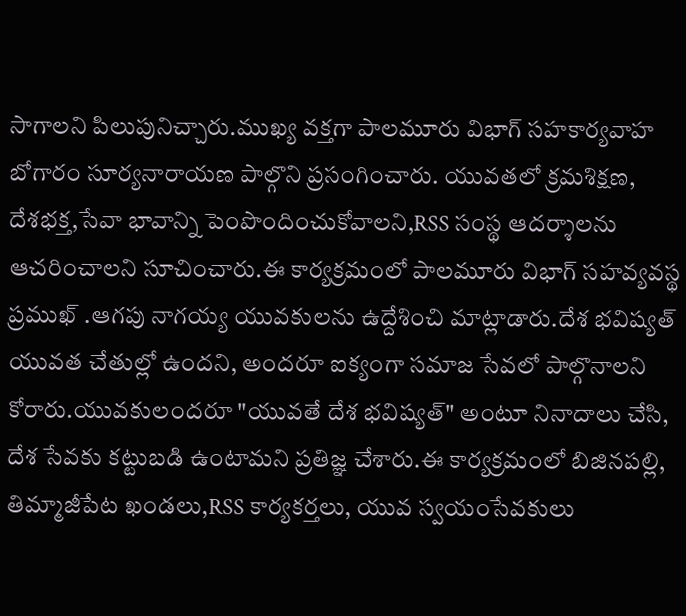సాగాలని పిలుపునిచ్చారు.ముఖ్య వక్తగా పాలమూరు విభాగ్ సహకార్యవాహ బోగారం సూర్యనారాయణ పాల్గొని ప్రసంగించారు. యువతలో క్రమశిక్షణ, దేశభక్త,సేవా భావాన్ని పెంపొందించుకోవాలని,RSS సంస్థ ఆదర్శాలను ఆచరించాలని సూచించారు.ఈ కార్యక్రమంలో పాలమూరు విభాగ్ సహవ్యవస్థ ప్రముఖ్ .ఆగపు నాగయ్య యువకులను ఉద్దేశించి మాట్లాడారు.దేశ భవిష్యత్ యువత చేతుల్లో ఉందని, అందరూ ఐక్యంగా సమాజ సేవలో పాల్గొనాలని కోరారు.యువకులందరూ "యువతే దేశ భవిష్యత్" అంటూ నినాదాలు చేసి, దేశ సేవకు కట్టుబడి ఉంటామని ప్రతిజ్ఞ చేశారు.ఈ కార్యక్రమంలో బిజినపల్లి, తిమ్మాజీపేట ఖండలు,RSS కార్యకర్తలు, యువ స్వయంసేవకులు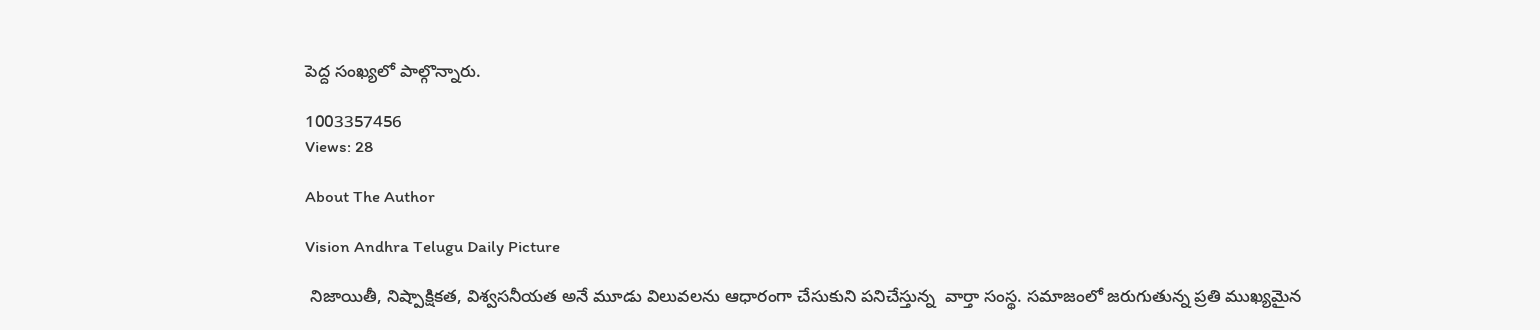పెద్ద సంఖ్యలో పాల్గొన్నారు.

1003357456
Views: 28

About The Author

Vision Andhra Telugu Daily Picture

 నిజాయితీ, నిష్పాక్షికత, విశ్వసనీయత అనే మూడు విలువలను ఆధారంగా చేసుకుని పనిచేస్తున్న  వార్తా సంస్థ. సమాజంలో జరుగుతున్న ప్రతి ముఖ్యమైన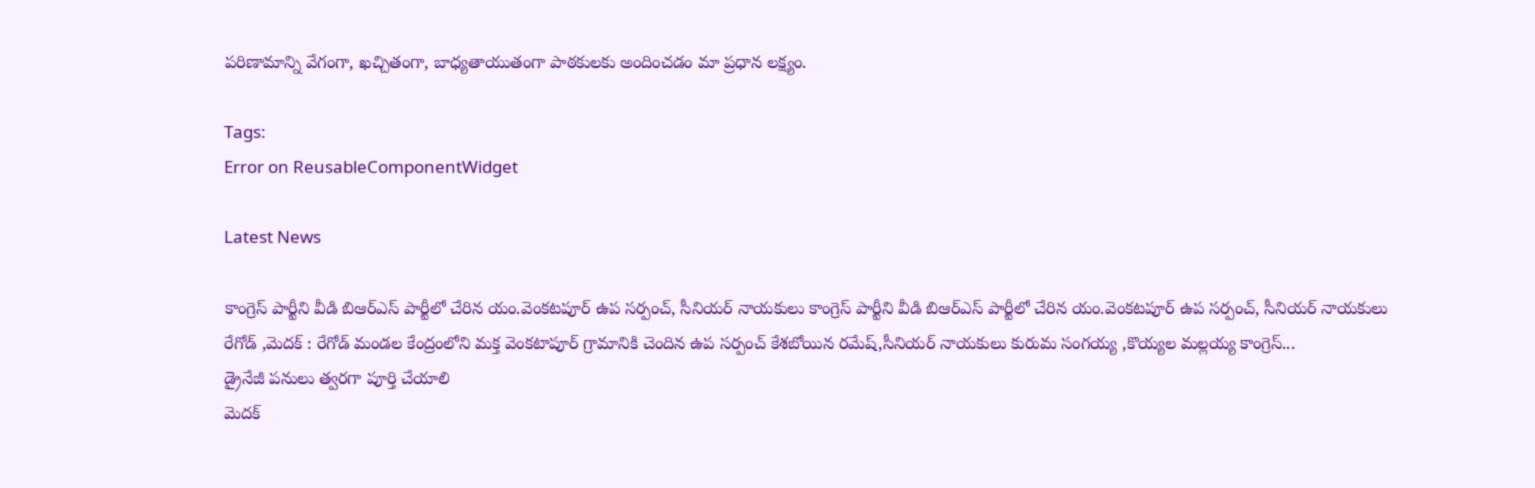పరిణామాన్ని వేగంగా, ఖచ్చితంగా, బాధ్యతాయుతంగా పాఠకులకు అందించడం మా ప్రధాన లక్ష్యం.

Tags:
Error on ReusableComponentWidget

Latest News

కాంగ్రెస్ పార్టీని వీడి బిఆర్ఎస్ పార్టీలో చేరిన యం.వెంకటపూర్ ఉప సర్పంచ్, సీనియర్ నాయకులు కాంగ్రెస్ పార్టీని వీడి బిఆర్ఎస్ పార్టీలో చేరిన యం.వెంకటపూర్ ఉప సర్పంచ్, సీనియర్ నాయకులు
రేగోడ్ ,మెదక్ : రేగోడ్ మండల కేంద్రంలోని మక్త వెంకటాపూర్ గ్రామానికి చెందిన ఉప సర్పంచ్ కేశబోయిన రమేష్,సీనియర్ నాయకులు కురుమ సంగయ్య ,కొయ్యల మల్లయ్య కాంగ్రెస్...
డ్రైనేజీ పనులు త్వరగా పూర్తి చేయాలి
మెదక్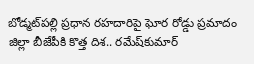బోడ్మట్‌పల్లి ప్రధాన రహదారిపై ఘోర రోడ్డు ప్రమాదం
జిల్లా బీజేపీకి కొత్త దిశ.. రమేష్‌కుమార్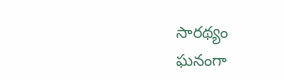సారథ్యం
ఘనంగా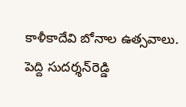కాళీకాదేవి బోనాల ఉత్సవాలు.
పెద్ది సుదర్శన్‌రెడ్డి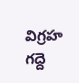విగ్రహ గద్దె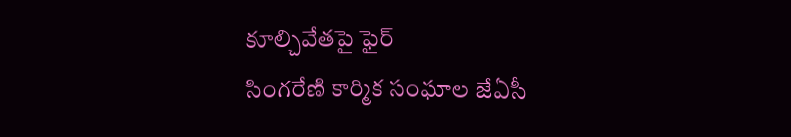కూల్చివేతపై ఫైర్‌
సింగరేణి కార్మిక సంఘాల జేఏసీ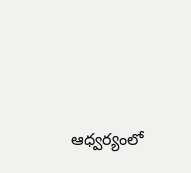ఆధ్వర్యంలో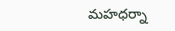మహధర్నా